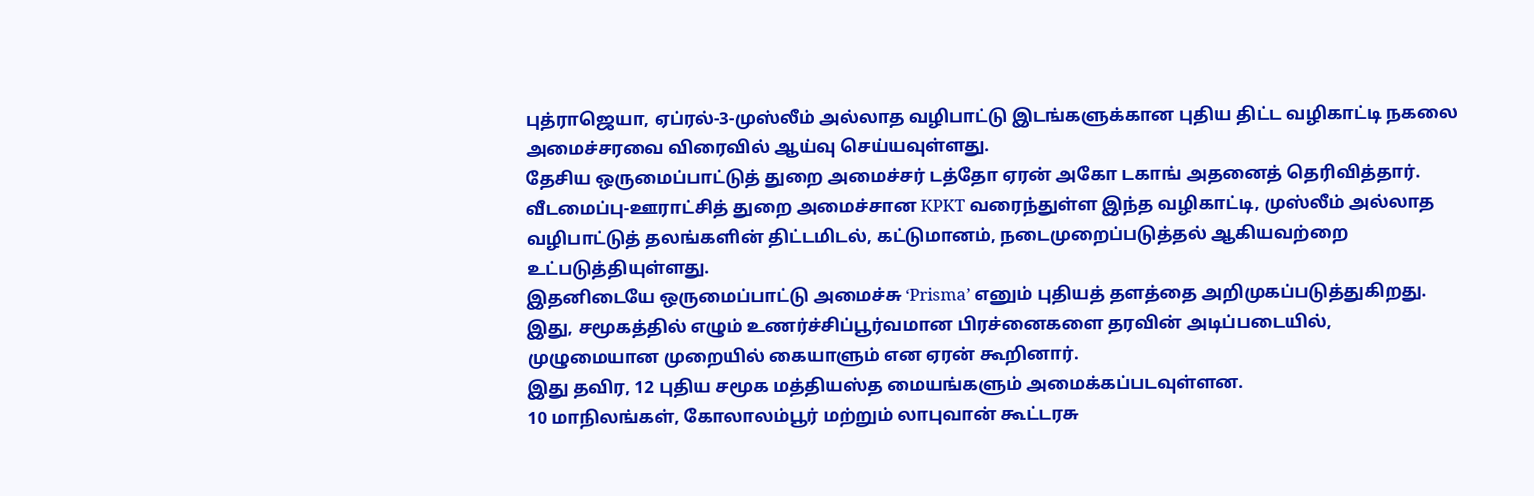புத்ராஜெயா, ஏப்ரல்-3-முஸ்லீம் அல்லாத வழிபாட்டு இடங்களுக்கான புதிய திட்ட வழிகாட்டி நகலை அமைச்சரவை விரைவில் ஆய்வு செய்யவுள்ளது.
தேசிய ஒருமைப்பாட்டுத் துறை அமைச்சர் டத்தோ ஏரன் அகோ டகாங் அதனைத் தெரிவித்தார்.
வீடமைப்பு-ஊராட்சித் துறை அமைச்சான KPKT வரைந்துள்ள இந்த வழிகாட்டி, முஸ்லீம் அல்லாத வழிபாட்டுத் தலங்களின் திட்டமிடல், கட்டுமானம், நடைமுறைப்படுத்தல் ஆகியவற்றை உட்படுத்தியுள்ளது.
இதனிடையே ஒருமைப்பாட்டு அமைச்சு ‘Prisma’ எனும் புதியத் தளத்தை அறிமுகப்படுத்துகிறது.
இது, சமூகத்தில் எழும் உணர்ச்சிப்பூர்வமான பிரச்னைகளை தரவின் அடிப்படையில், முழுமையான முறையில் கையாளும் என ஏரன் கூறினார்.
இது தவிர, 12 புதிய சமூக மத்தியஸ்த மையங்களும் அமைக்கப்படவுள்ளன.
10 மாநிலங்கள், கோலாலம்பூர் மற்றும் லாபுவான் கூட்டரசு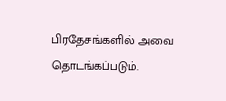பிரதேசங்களில் அவை தொடங்கப்படும்.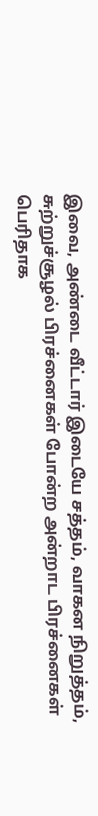இவை, அண்டை வீட்டார் இடையே சத்தம், வாகன நிறுத்தம், சுற்றுச்சூழல் பிரச்னைகள் போன்ற அன்றாட பிரச்னைகள் பெரிதாக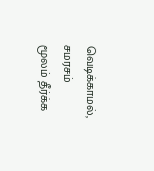வெடிக்காமல், சமரசம் மூலம் தீர்க்க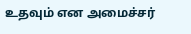உதவும் என அமைச்சர்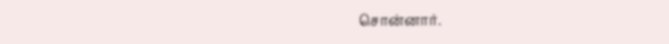சொன்னார்.